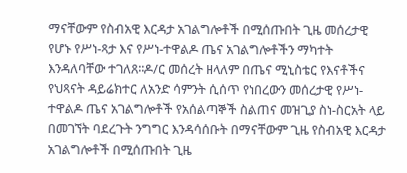ማናቸውም የስብአዊ እርዳታ አገልግሎቶች በሚሰጡበት ጊዜ መሰረታዊ የሆኑ የሥነ-ጻታ እና የሥነ-ተዋልዶ ጤና አገልግሎቶችን ማካተት እንዳለባቸው ተገለጸ፡፡ዶ/ር መሰረት ዘላለም በጤና ሚኒስቴር የእናቶችና የህጻናት ዳይሬክተር ለአንድ ሳምንት ሲሰጥ የነበረውን መሰረታዊ የሥነ-ተዋልዶ ጤና አገልግሎቶች የአሰልጣኞች ስልጠና መዝጊያ ስነ-ስርአት ላይ በመገኘት ባደረጉት ንግግር እንዳሳሰቡት በማናቸውም ጊዜ የስብአዊ እርዳታ አገልግሎቶች በሚሰጡበት ጊዜ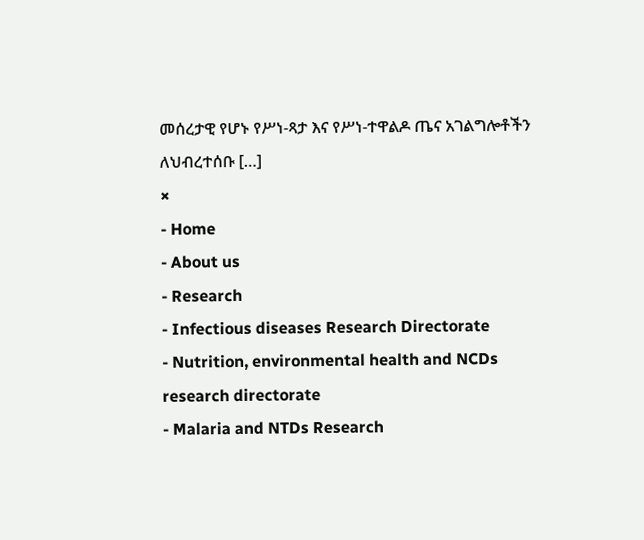መሰረታዊ የሆኑ የሥነ-ጻታ እና የሥነ-ተዋልዶ ጤና አገልግሎቶችን ለህብረተሰቡ […]
×
- Home
- About us
- Research
- Infectious diseases Research Directorate
- Nutrition, environmental health and NCDs research directorate
- Malaria and NTDs Research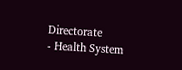Directorate
- Health System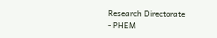Research Directorate
- PHEM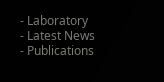- Laboratory
- Latest News
- Publications